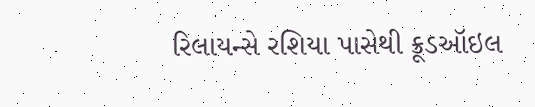રિલાયન્સે રશિયા પાસેથી ક્રૂડઑઇલ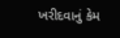ખરીદવાનું કેમ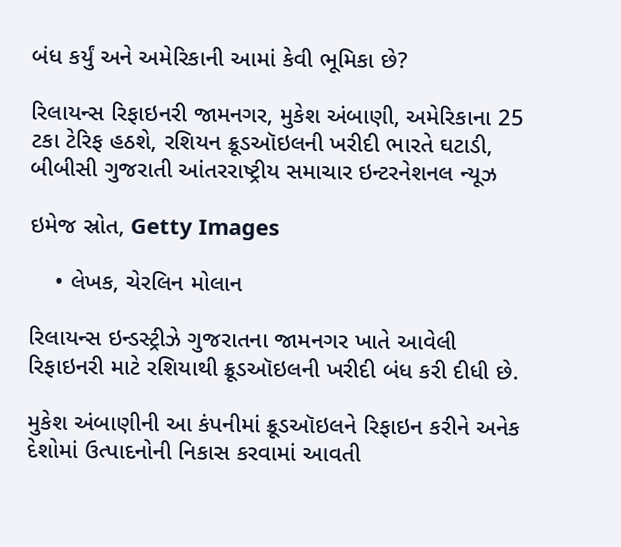બંધ કર્યું અને અમેરિકાની આમાં કેવી ભૂમિકા છે?

રિલાયન્સ રિફાઇનરી જામનગર, મુકેશ અંબાણી, અમેરિકાના 25 ટકા ટેરિફ હઠશે, રશિયન ક્રૂડઑઇલની ખરીદી ભારતે ઘટાડી, બીબીસી ગુજરાતી આંતરરાષ્ટ્રીય સમાચાર ઇન્ટરનેશનલ ન્યૂઝ

ઇમેજ સ્રોત, Getty Images

    • લેખક, ચેરલિન મોલાન

રિલાયન્સ ઇન્ડસ્ટ્રીઝે ગુજરાતના જામનગર ખાતે આવેલી રિફાઇનરી માટે રશિયાથી ક્રૂડઑઇલની ખરીદી બંધ કરી દીધી છે.

મુકેશ અંબાણીની આ કંપનીમાં ક્રૂડઑઇલને રિફાઇન કરીને અનેક દેશોમાં ઉત્પાદનોની નિકાસ કરવામાં આવતી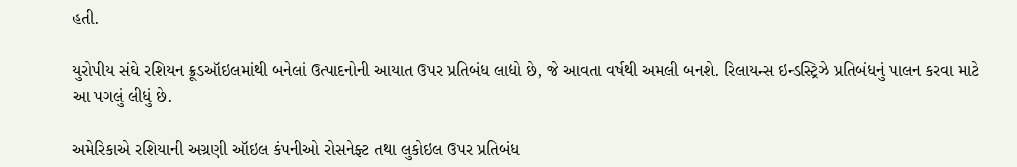હતી.

યુરોપીય સંઘે રશિયન ક્રૂડઑઇલમાંથી બનેલાં ઉત્પાદનોની આયાત ઉપર પ્રતિબંધ લાદ્યો છે, જે આવતા વર્ષથી અમલી બનશે. રિલાયન્સ ઇન્ડસ્ટ્રિઝે પ્રતિબંધનું પાલન કરવા માટે આ પગલું લીધું છે.

અમેરિકાએ રશિયાની અગ્રણી ઑઇલ કંપનીઓ રોસનેફ્ટ તથા લુકોઇલ ઉપર પ્રતિબંધ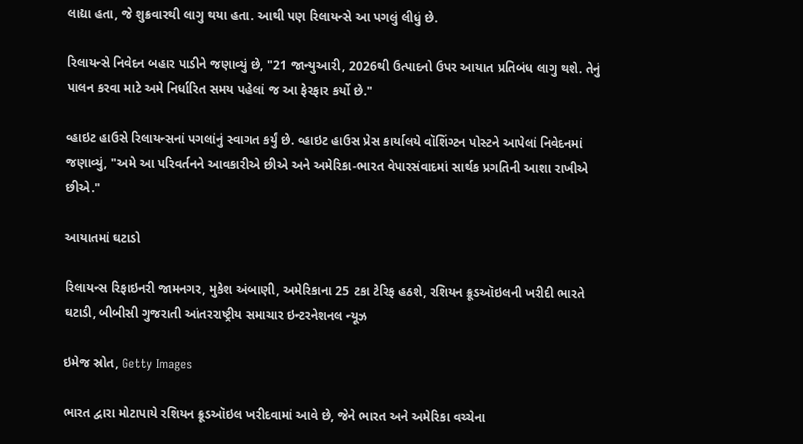લાદ્યા હતા, જે શુક્રવારથી લાગુ થયા હતા. આથી પણ રિલાયન્સે આ પગલું લીધું છે.

રિલાયન્સે નિવેદન બહાર પાડીને જણાવ્યું છે, "21 જાન્યુઆરી, 2026થી ઉત્પાદનો ઉપર આયાત પ્રતિબંધ લાગુ થશે. તેનું પાલન કરવા માટે અમે નિર્ધારિત સમય પહેલાં જ આ ફેરફાર કર્યો છે."

વ્હાઇટ હાઉસે રિલાયન્સનાં પગલાંનું સ્વાગત કર્યું છે. વ્હાઇટ હાઉસ પ્રેસ કાર્યાલયે વૉશિંગ્ટન પોસ્ટને આપેલાં નિવેદનમાં જણાવ્યું, "અમે આ પરિવર્તનને આવકારીએ છીએ અને અમેરિકા-ભારત વેપારસંવાદમાં સાર્થક પ્રગતિની આશા રાખીએ છીએ."

આયાતમાં ઘટાડો

રિલાયન્સ રિફાઇનરી જામનગર, મુકેશ અંબાણી, અમેરિકાના 25 ટકા ટેરિફ હઠશે, રશિયન ક્રૂડઑઇલની ખરીદી ભારતે ઘટાડી, બીબીસી ગુજરાતી આંતરરાષ્ટ્રીય સમાચાર ઇન્ટરનેશનલ ન્યૂઝ

ઇમેજ સ્રોત, Getty Images

ભારત દ્વારા મોટાપાયે રશિયન ક્રૂડઑઇલ ખરીદવામાં આવે છે, જેને ભારત અને અમેરિકા વચ્ચેના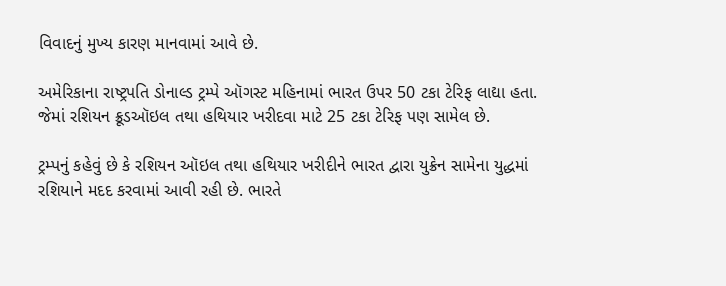વિવાદનું મુખ્ય કારણ માનવામાં આવે છે.

અમેરિકાના રાષ્ટ્રપતિ ડોનાલ્ડ ટ્રમ્પે ઑગસ્ટ મહિનામાં ભારત ઉપર 50 ટકા ટેરિફ લાદ્યા હતા. જેમાં રશિયન ક્રૂડઑઇલ તથા હથિયાર ખરીદવા માટે 25 ટકા ટેરિફ પણ સામેલ છે.

ટ્રમ્પનું કહેવું છે કે રશિયન ઑઇલ તથા હથિયાર ખરીદીને ભારત દ્વારા યુક્રેન સામેના યુદ્ધમાં રશિયાને મદદ કરવામાં આવી રહી છે. ભારતે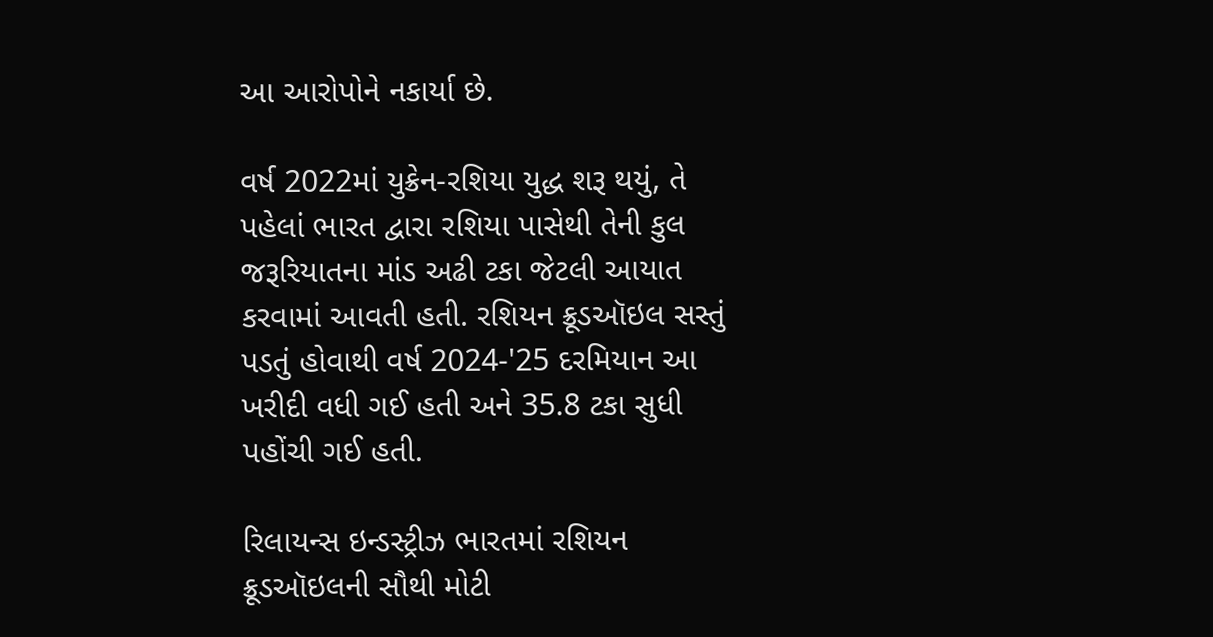આ આરોપોને નકાર્યા છે.

વર્ષ 2022માં યુક્રેન-રશિયા યુદ્ધ શરૂ થયું, તે પહેલાં ભારત દ્વારા રશિયા પાસેથી તેની કુલ જરૂરિયાતના માંડ અઢી ટકા જેટલી આયાત કરવામાં આવતી હતી. રશિયન ક્રૂડઑઇલ સસ્તું પડતું હોવાથી વર્ષ 2024-'25 દરમિયાન આ ખરીદી વધી ગઈ હતી અને 35.8 ટકા સુધી પહોંચી ગઈ હતી.

રિલાયન્સ ઇન્ડસ્ટ્રીઝ ભારતમાં રશિયન ક્રૂડઑઇલની સૌથી મોટી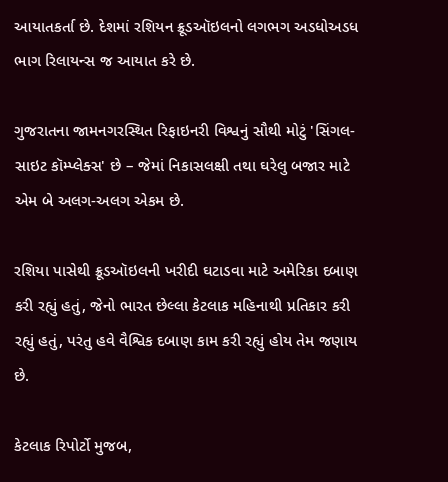આયાતકર્તા છે. દેશમાં રશિયન ક્રૂડઑઇલનો લગભગ અડધોઅડધ ભાગ રિલાયન્સ જ આયાત કરે છે.

ગુજરાતના જામનગરસ્થિત રિફાઇનરી વિશ્વનું સૌથી મોટું 'સિંગલ-સાઇટ કૉમ્પ્લેક્સ' છે – જેમાં નિકાસલક્ષી તથા ઘરેલુ બજાર માટે એમ બે અલગ-અલગ એકમ છે.

રશિયા પાસેથી ક્રૂડઑઇલની ખરીદી ઘટાડવા માટે અમેરિકા દબાણ કરી રહ્યું હતું, જેનો ભારત છેલ્લા કેટલાક મહિનાથી પ્રતિકાર કરી રહ્યું હતું, પરંતુ હવે વૈશ્વિક દબાણ કામ કરી રહ્યું હોય તેમ જણાય છે.

કેટલાક રિપોર્ટો મુજબ,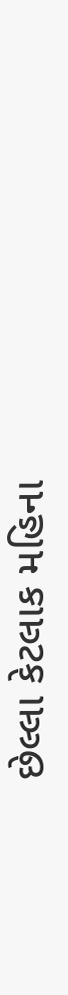છેલ્લા કેટલાક મહિના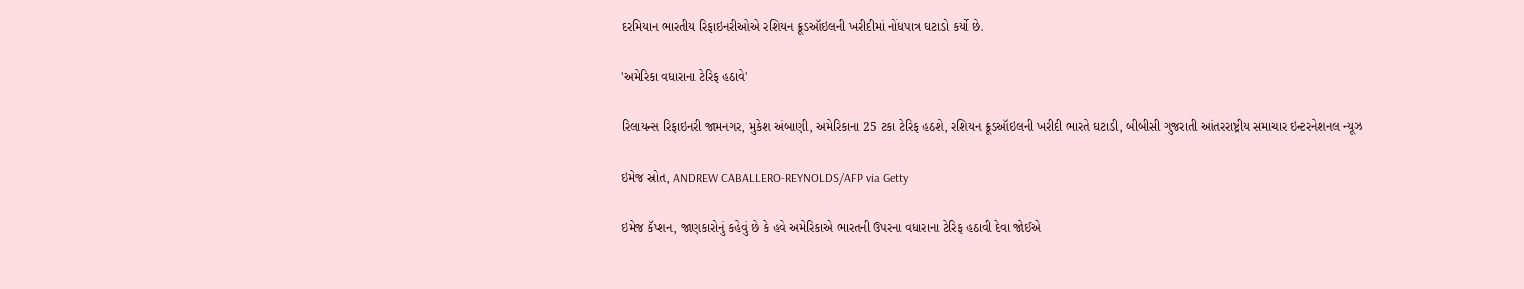દરમિયાન ભારતીય રિફાઇનરીઓએ રશિયન ક્રૂડઑઇલની ખરીદીમાં નોંધપાત્ર ઘટાડો કર્યો છે.

'અમેરિકા વધારાના ટેરિફ હઠાવે'

રિલાયન્સ રિફાઇનરી જામનગર, મુકેશ અંબાણી, અમેરિકાના 25 ટકા ટેરિફ હઠશે, રશિયન ક્રૂડઑઇલની ખરીદી ભારતે ઘટાડી, બીબીસી ગુજરાતી આંતરરાષ્ટ્રીય સમાચાર ઇન્ટરનેશનલ ન્યૂઝ

ઇમેજ સ્રોત, ANDREW CABALLERO-REYNOLDS/AFP via Getty

ઇમેજ કૅપ્શન, જાણકારોનું કહેવું છે કે હવે અમેરિકાએ ભારતની ઉપરના વધારાના ટેરિફ હઠાવી દેવા જોઈએ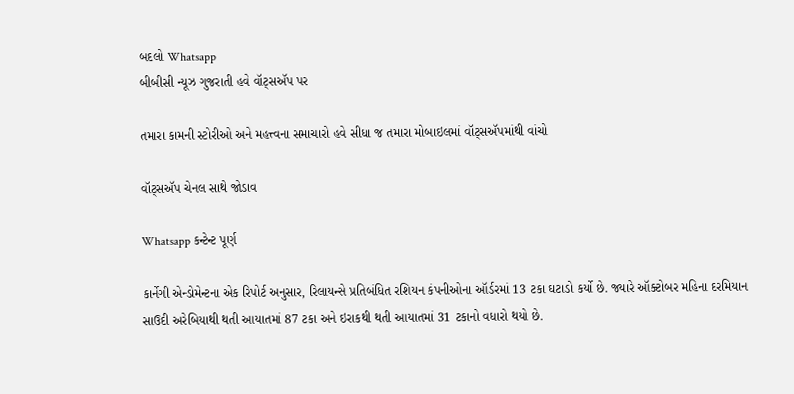બદલો Whatsapp
બીબીસી ન્યૂઝ ગુજરાતી હવે વૉટ્સઍપ પર

તમારા કામની સ્ટોરીઓ અને મહત્ત્વના સમાચારો હવે સીધા જ તમારા મોબાઇલમાં વૉટ્સઍપમાંથી વાંચો

વૉટ્સઍપ ચેનલ સાથે જોડાવ

Whatsapp કન્ટેન્ટ પૂર્ણ

કાર્નેગી એન્ડોમેન્ટના એક રિપોર્ટ અનુસાર, રિલાયન્સે પ્રતિબંધિત રશિયન કંપનીઓના ઑર્ડરમાં 13 ટકા ઘટાડો કર્યો છે. જ્યારે ઑક્ટોબર મહિના દરમિયાન સાઉદી અરેબિયાથી થતી આયાતમાં 87 ટકા અને ઇરાકથી થતી આયાતમાં 31 ટકાનો વધારો થયો છે.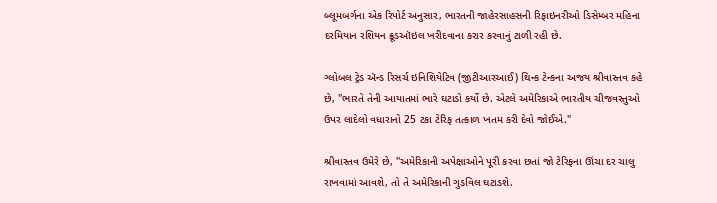બ્લૂમબર્ગના એક રિપોર્ટ અનુસાર, ભારતની જાહેરસાહસની રિફાઇનરીઓ ડિસેમ્બર મહિના દરમિયાન રશિયન ક્રૂડઑઇલ ખરીદવાના કરાર કરવાનું ટાળી રહી છે.

ગ્લોબલ ટ્રેડ ઍન્ડ રિસર્ચ ઇનિશિયેટિવ (જીટીઆરઆઈ) થિન્ક ટેન્કના અજય શ્રીવાસ્તવ કહે છે, "ભારતે તેની આયાતમાં ભારે ઘટાડો કર્યો છે. એટલે અમેરિકાએ ભારતીય ચીજવસ્તુઓ ઉપર લાદેલો વધારાનો 25 ટકા ટેરિફ તત્કાળ ખતમ કરી દેવો જોઈએ."

શ્રીવાસ્તવ ઉમેરે છે, "અમેરિકાની અપેક્ષાઓને પૂરી કરવા છતાં જો ટેરિફના ઊંચા દર ચાલુ રાખવામાં આવશે, તો તે અમેરિકાની ગુડવિલ ઘટાડશે.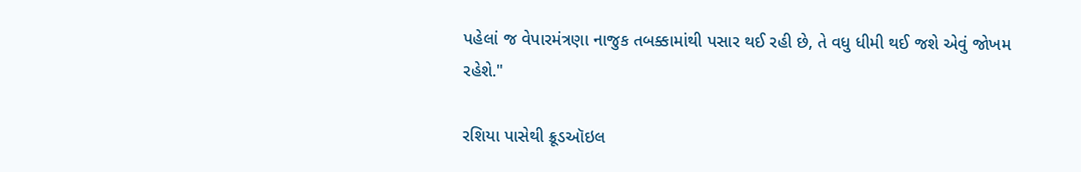પહેલાં જ વેપારમંત્રણા નાજુક તબક્કામાંથી પસાર થઈ રહી છે, તે વધુ ધીમી થઈ જશે એવું જોખમ રહેશે."

રશિયા પાસેથી ક્રૂડઑઇલ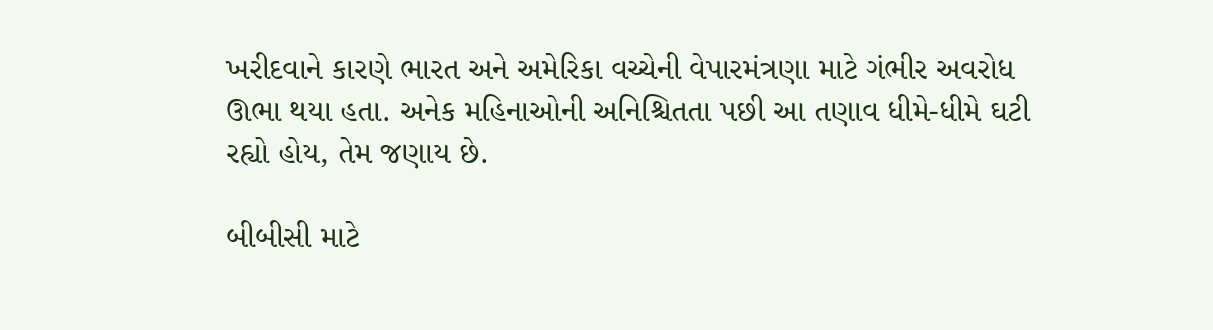ખરીદવાને કારણે ભારત અને અમેરિકા વચ્ચેની વેપારમંત્રણા માટે ગંભીર અવરોધ ઊભા થયા હતા. અનેક મહિનાઓની અનિશ્ચિતતા પછી આ તણાવ ધીમે-ધીમે ઘટી રહ્યો હોય, તેમ જણાય છે.

બીબીસી માટે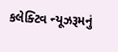કલેક્ટિવ ન્યૂઝરૂમનું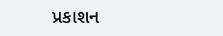પ્રકાશન